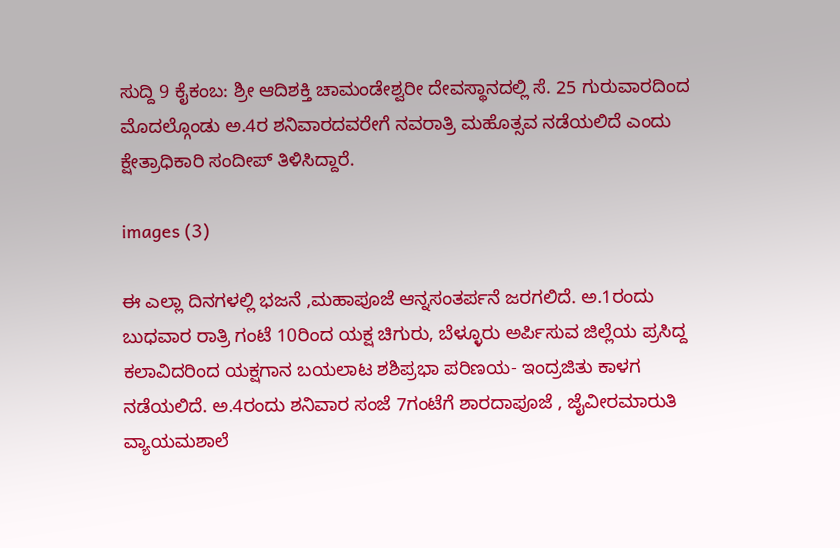ಸುದ್ದಿ 9 ಕೈಕಂಬ: ಶ್ರೀ ಆದಿಶಕ್ತಿ ಚಾಮಂಡೇಶ್ವರೀ ದೇವಸ್ಥಾನದಲ್ಲಿ ಸೆ. 25 ಗುರುವಾರದಿಂದ ಮೊದಲ್ಗೊಂಡು ಅ.4ರ ಶನಿವಾರದವರೇಗೆ ನವರಾತ್ರಿ ಮಹೊತ್ಸವ ನಡೆಯಲಿದೆ ಎಂದು ಕ್ಷೇತ್ರಾಧಿಕಾರಿ ಸಂದೀಪ್ ತಿಳಿಸಿದ್ದಾರೆ.

images (3)

ಈ ಎಲ್ಲಾ ದಿನಗಳಲ್ಲಿ ಭಜನೆ ,ಮಹಾಪೂಜೆ ಆನ್ನಸಂತರ್ಪನೆ ಜರಗಲಿದೆ. ಅ.1ರಂದು ಬುಧವಾರ ರಾತ್ರಿ ಗಂಟೆ 10ರಿಂದ ಯಕ್ಷ ಚಿಗುರು, ಬೆಳ್ಳೂರು ಅರ್ಪಿಸುವ ಜಿಲ್ಲೆಯ ಪ್ರಸಿದ್ದ ಕಲಾವಿದರಿಂದ ಯಕ್ಷಗಾನ ಬಯಲಾಟ ಶಶಿಪ್ರಭಾ ಪರಿಣಯ- ಇಂದ್ರಜಿತು ಕಾಳಗ ನಡೆಯಲಿದೆ. ಅ.4ರಂದು ಶನಿವಾರ ಸಂಜೆ 7ಗಂಟೆಗೆ ಶಾರದಾಪೂಜೆ , ಜೈವೀರಮಾರುತಿ ವ್ಯಾಯಮಶಾಲೆ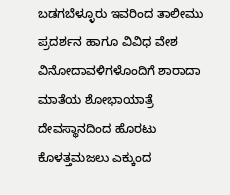ಬಡಗಬೆಳ್ಳೂರು ಇವರಿಂದ ತಾಲೀಮು ಪ್ರದರ್ಶನ ಹಾಗೂ ವಿವಿಧ ವೇಶ ವಿನೋದಾವಳಿಗಳೊಂದಿಗೆ ಶಾರಾದಾ ಮಾತೆಯ ಶೋಭಾಯಾತ್ರೆ ದೇವಸ್ಥಾನದಿಂದ ಹೊರಟು ಕೊಳತ್ತಮಜಲು ಎಕ್ಕುಂದ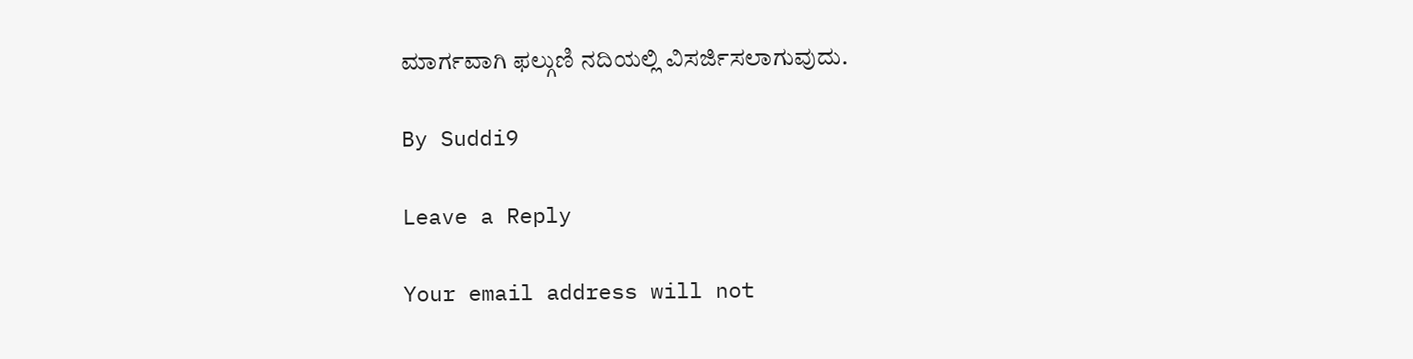ಮಾರ್ಗವಾಗಿ ಫಲ್ಗುಣಿ ನದಿಯಲ್ಲಿ ವಿಸರ್ಜಿಸಲಾಗುವುದು.

By Suddi9

Leave a Reply

Your email address will not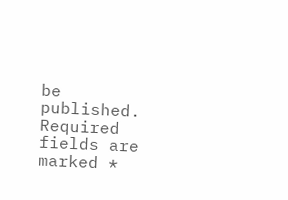be published. Required fields are marked *